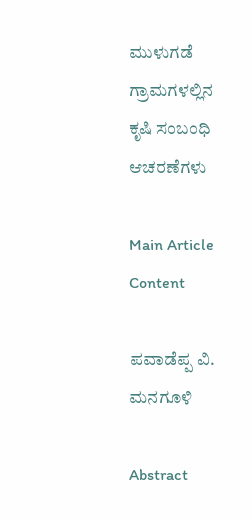ಮುಳುಗಡೆ ಗ್ರಾಮಗಳಲ್ಲಿನ ಕೃಷಿ ಸಂಬಂಧಿ ಆಚರಣೆಗಳು

Main Article Content

ಪವಾಡೆಪ್ಪ ವಿ. ಮನಗೂಳಿ

Abstract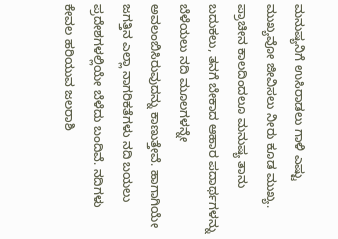ಮನುಷ್ಯನಿಗೆ ಉಸಿರಾಡಲು ಗಾಳಿ ಎಷ್ಟು ಮುಖ್ಯವೋ ಜೀವಿಸಲು ನೀರು ಕೂಡ ಮುಖ್ಯ. ಪ್ರಾಚೀನ ಕಾಲದಿಂದಲೂ ಮನುಷ್ಯ ತಾನು ಬದುಕಲು, ತನಗೆ ಬೇಕಾದ ಆಹಾರ ಪದಾರ್ಥಗಳನ್ನು ಬೆಳೆಯಲು ನದಿ ಮೂಲಗಳನ್ನೇ ಅವಲಂಬಿಸಿರುವುದನ್ನು ಕಾಣುತ್ತೇವೆ. ಹಾಗಾಗಿಯೇ ಜಗತ್ತಿನ ಎಲ್ಲಾ ನಾಗರಿಕತೆಗಳು ನದಿ ಬಯಲು ಪ್ರದೇಶಗಳಲ್ಲಿಯೇ ಬೆಳೆದು ಬಂದಿವೆ. ನದಿಗಳು ಕೇವಲ ಹರಿಯುವ ಜಲರಾಶಿ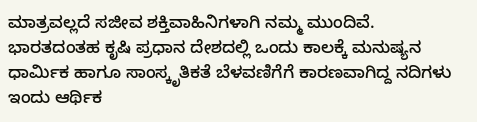ಮಾತ್ರವಲ್ಲದೆ ಸಜೀವ ಶಕ್ತಿವಾಹಿನಿಗಳಾಗಿ ನಮ್ಮ ಮುಂದಿವೆ. ಭಾರತದಂತಹ ಕೃಷಿ ಪ್ರಧಾನ ದೇಶದಲ್ಲಿ ಒಂದು ಕಾಲಕ್ಕೆ ಮನುಷ್ಯನ ಧಾರ್ಮಿಕ ಹಾಗೂ ಸಾಂಸ್ಕೃತಿಕತೆ ಬೆಳವಣಿಗೆಗೆ ಕಾರಣವಾಗಿದ್ದ ನದಿಗಳು ಇಂದು ಆರ್ಥಿಕ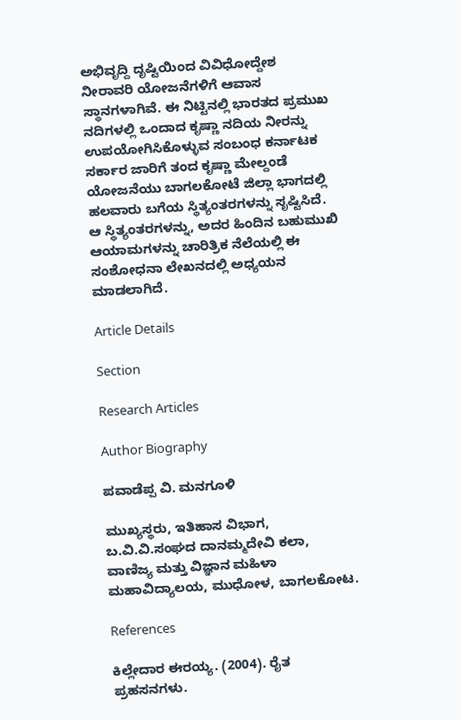ಅಭಿವೃದ್ದಿ ದೃಷ್ಟಿಯಿಂದ ವಿವಿಧೋದ್ದೇಶ ನೀರಾವರಿ ಯೋಜನೆಗಳಿಗೆ ಆವಾಸ ಸ್ಥಾನಗಳಾಗಿವೆ. ಈ ನಿಟ್ಟಿನಲ್ಲಿ ಭಾರತದ ಪ್ರಮುಖ ನದಿಗಳಲ್ಲಿ ಒಂದಾದ ಕೃಷ್ಣಾ ನದಿಯ ನೀರನ್ನು ಉಪಯೋಗಿಸಿಕೊಳ್ಳುವ ಸಂಬಂಧ ಕರ್ನಾಟಕ ಸರ್ಕಾರ ಜಾರಿಗೆ ತಂದ ಕೃಷ್ಣಾ ಮೇಲ್ದಂಡೆ ಯೋಜನೆಯು ಬಾಗಲಕೋಟೆ ಜಿಲ್ಲಾ ಭಾಗದಲ್ಲಿ ಹಲವಾರು ಬಗೆಯ ಸ್ಥಿತ್ಯಂತರಗಳನ್ನು ಸೃಷ್ಟಿಸಿದೆ. ಆ ಸ್ಥಿತ್ಯಂತರಗಳನ್ನು, ಅದರ ಹಿಂದಿನ ಬಹುಮುಖಿ ಆಯಾಮಗಳನ್ನು ಚಾರಿತ್ರಿಕ ನೆಲೆಯಲ್ಲಿ ಈ ಸಂಶೋಧನಾ ಲೇಖನದಲ್ಲಿ ಅಧ್ಯಯನ ಮಾಡಲಾಗಿದೆ.

Article Details

Section

Research Articles

Author Biography

ಪವಾಡೆಪ್ಪ ವಿ. ಮನಗೂಳಿ

ಮುಖ್ಯಸ್ಥರು, ಇತಿಹಾಸ ವಿಭಾಗ, ಬ.ವಿ.ವಿ.ಸಂಘದ ದಾನಮ್ಮದೇವಿ ಕಲಾ, ವಾಣಿಜ್ಯ ಮತ್ತು ವಿಜ್ಞಾನ ಮಹಿಳಾ ಮಹಾವಿದ್ಯಾಲಯ, ಮುಧೋಳ, ಬಾಗಲಕೋಟ.

References

ಕಿಲ್ಲೇದಾರ ಈರಯ್ಯ. (2004). ರೈತ ಪ್ರಹಸನಗಳು.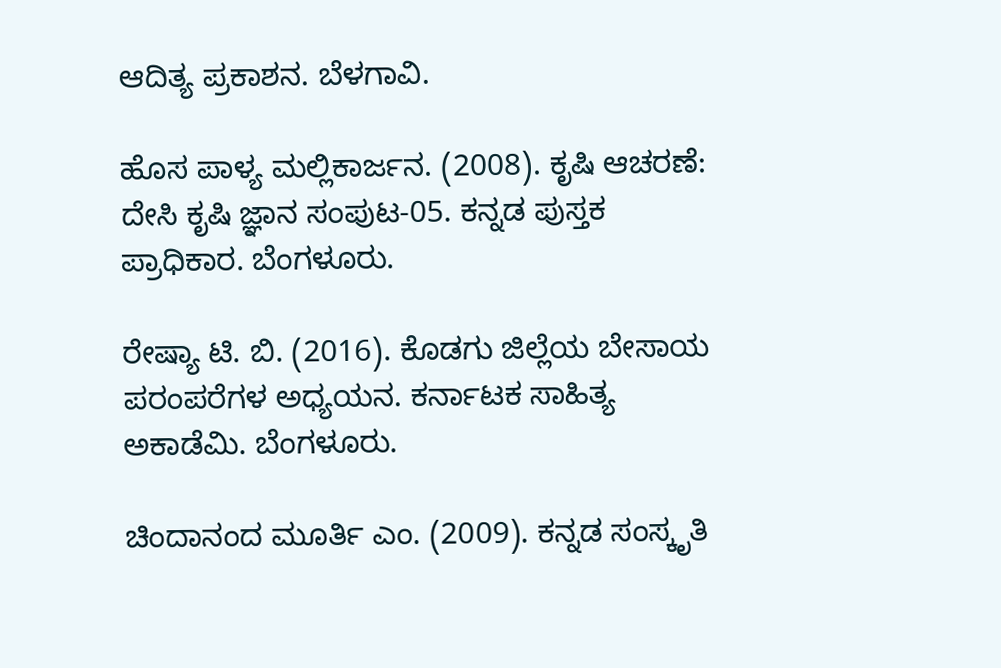ಆದಿತ್ಯ ಪ್ರಕಾಶನ. ಬೆಳಗಾವಿ.

ಹೊಸ ಪಾಳ್ಯ ಮಲ್ಲಿಕಾರ್ಜನ. (2008). ಕೃಷಿ ಆಚರಣೆ: ದೇಸಿ ಕೃಷಿ ಜ್ಞಾನ ಸಂಪುಟ-05. ಕನ್ನಡ ಪುಸ್ತಕ ಪ್ರಾಧಿಕಾರ. ಬೆಂಗಳೂರು.

ರೇಷ್ಯಾ ಟಿ. ಬಿ. (2016). ಕೊಡಗು ಜಿಲ್ಲೆಯ ಬೇಸಾಯ ಪರಂಪರೆಗಳ ಅಧ್ಯಯನ. ಕರ್ನಾಟಕ ಸಾಹಿತ್ಯ ಅಕಾಡೆಮಿ. ಬೆಂಗಳೂರು.

ಚಿಂದಾನಂದ ಮೂರ್ತಿ ಎಂ. (2009). ಕನ್ನಡ ಸಂಸ್ಕೃತಿ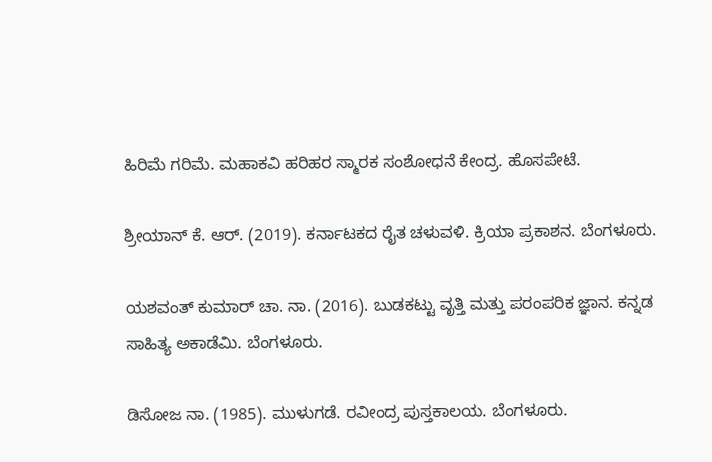ಹಿರಿಮೆ ಗರಿಮೆ. ಮಹಾಕವಿ ಹರಿಹರ ಸ್ಮಾರಕ ಸಂಶೋಧನೆ ಕೇಂದ್ರ. ಹೊಸಪೇಟೆ.

ಶ್ರೀಯಾನ್ ಕೆ. ಆರ್. (2019). ಕರ್ನಾಟಕದ ರೈತ ಚಳುವಳಿ. ಕ್ರಿಯಾ ಪ್ರಕಾಶನ. ಬೆಂಗಳೂರು.

ಯಶವಂತ್ ಕುಮಾರ್ ಚಾ. ನಾ. (2016). ಬುಡಕಟ್ಟು ವೃತ್ತಿ ಮತ್ತು ಪರಂಪರಿಕ ಜ್ಞಾನ. ಕನ್ನಡ ಸಾಹಿತ್ಯ ಅಕಾಡೆಮಿ. ಬೆಂಗಳೂರು.

ಡಿಸೋಜ ನಾ. (1985). ಮುಳುಗಡೆ. ರವೀಂದ್ರ ಪುಸ್ತಕಾಲಯ. ಬೆಂಗಳೂರು.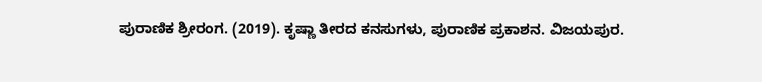ಪುರಾಣಿಕ ಶ್ರೀರಂಗ. (2019). ಕೃಷ್ಣಾ ತೀರದ ಕನಸುಗಳು, ಪುರಾಣಿಕ ಪ್ರಕಾಶನ. ವಿಜಯಪುರ.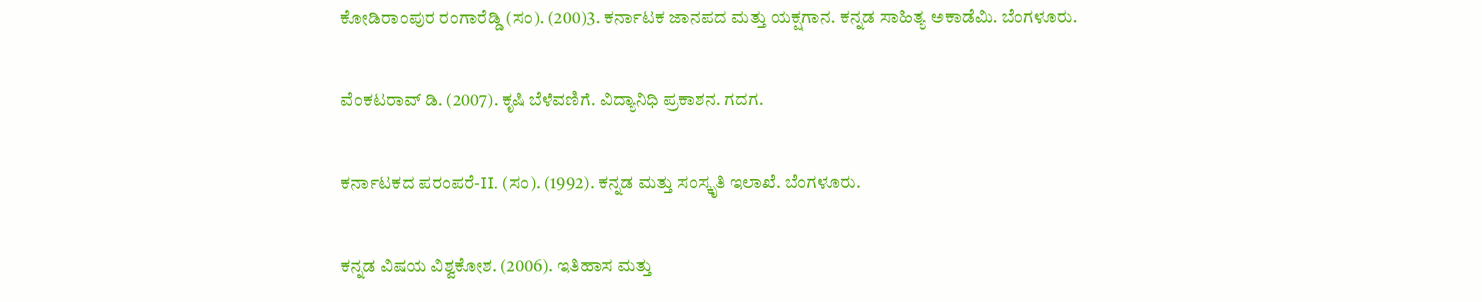ಕೋಡಿರಾಂಪುರ ರಂಗಾರೆಡ್ಡಿ (ಸಂ). (200)3. ಕರ್ನಾಟಕ ಜಾನಪದ ಮತ್ತು ಯಕ್ಷಗಾನ. ಕನ್ನಡ ಸಾಹಿತ್ಯ ಅಕಾಡೆಮಿ. ಬೆಂಗಳೂರು.

ವೆಂಕಟರಾವ್‌ ಡಿ. (2007). ಕೃಷಿ ಬೆಳೆವಣಿಗೆ. ವಿದ್ಯಾನಿಧಿ ಪ್ರಕಾಶನ. ಗದಗ.

ಕರ್ನಾಟಕದ ಪರಂಪರೆ-II. (ಸಂ). (1992). ಕನ್ನಡ ಮತ್ತು ಸಂಸ್ಕೃತಿ ಇಲಾಖೆ. ಬೆಂಗಳೂರು.

ಕನ್ನಡ ವಿಷಯ ವಿಶ್ವಕೋಶ. (2006). ಇತಿಹಾಸ ಮತ್ತು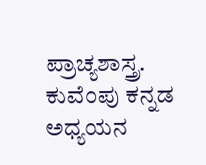ಪ್ರಾಚ್ಯಶಾಸ್ತ್ರ. ಕುವೆಂಪು ಕನ್ನಡ ಅಧ್ಯಯನ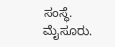ಸಂಸ್ಥೆ. ಮೈಸೂರು.